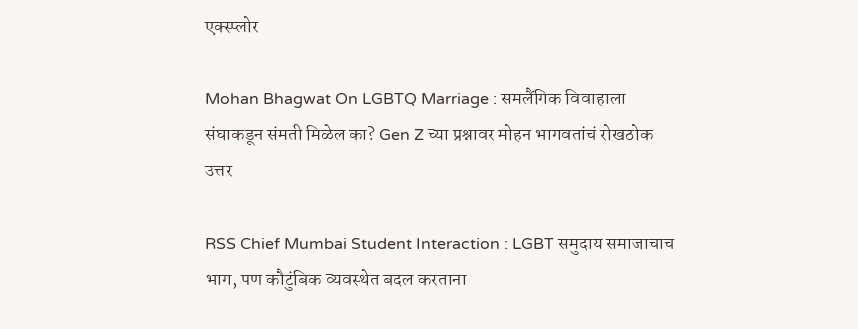एक्स्प्लोर

Mohan Bhagwat On LGBTQ Marriage : समलैंगिक विवाहाला संघाकडून संमती मिळेल का? Gen Z च्या प्रश्नावर मोहन भागवतांचं रोखठोक उत्तर

RSS Chief Mumbai Student Interaction : LGBT समुदाय समाजाचाच भाग, पण कौटुंबिक व्यवस्थेत बदल करताना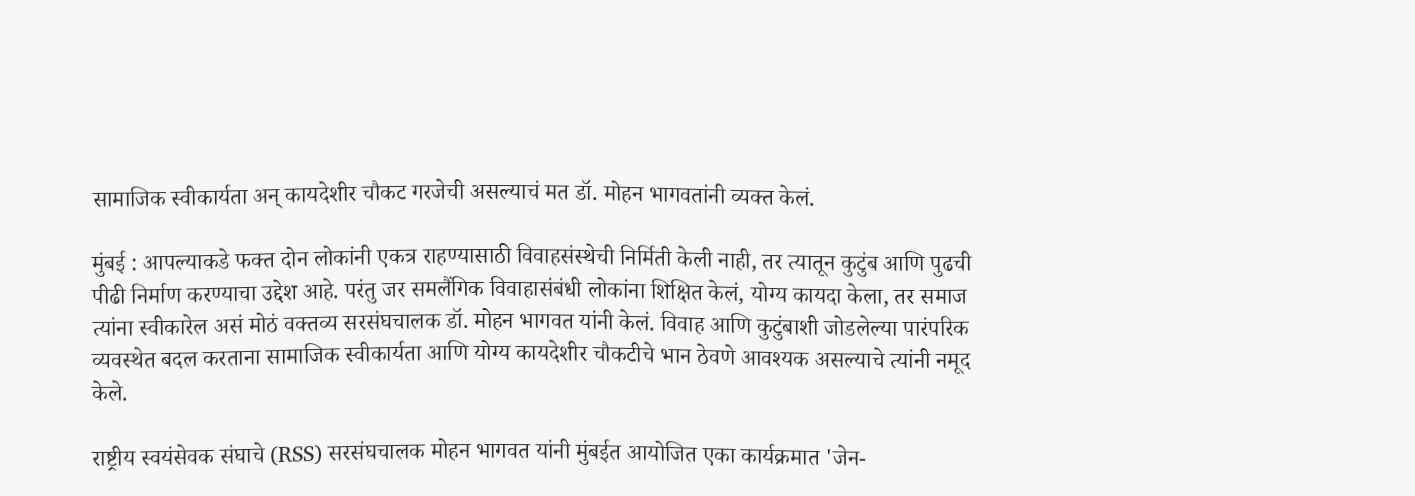सामाजिक स्वीकार्यता अन् कायदेशीर चौकट गरजेची असल्याचं मत डॉ. मोहन भागवतांनी व्यक्त केलं.

मुंबई : आपल्याकडे फक्त दोन लोकांनी एकत्र राहण्यासाठी विवाहसंस्थेची निर्मिती केली नाही, तर त्यातून कुटुंब आणि पुढची पीढी निर्माण करण्याचा उद्देश आहे. परंतु जर समलैंगिक विवाहासंबंधी लोकांना शिक्षित केलं, योग्य कायदा केला, तर समाज त्यांना स्वीकारेल असं मोठं वक्तव्य सरसंघचालक डॉ. मोहन भागवत यांनी केलं. विवाह आणि कुटुंबाशी जोडलेल्या पारंपरिक व्यवस्थेत बदल करताना सामाजिक स्वीकार्यता आणि योग्य कायदेशीर चौकटीचे भान ठेवणे आवश्यक असल्याचे त्यांनी नमूद केले.

राष्ट्रीय स्वयंसेवक संघाचे (RSS) सरसंघचालक मोहन भागवत यांनी मुंबईत आयोजित एका कार्यक्रमात 'जेन-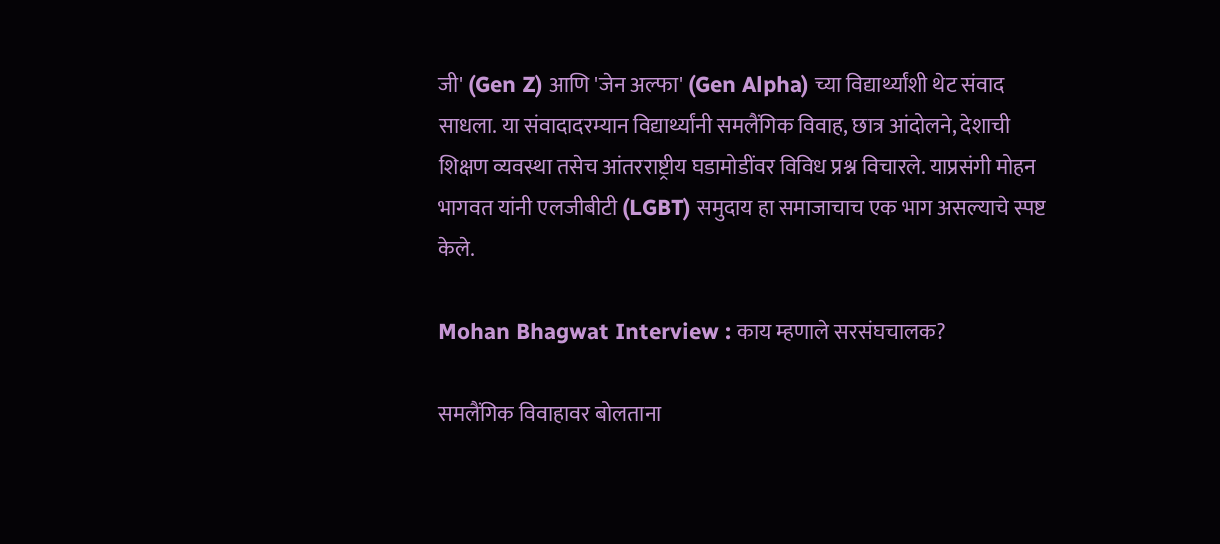जी' (Gen Z) आणि 'जेन अल्फा' (Gen Alpha) च्या विद्यार्थ्यांशी थेट संवाद साधला. या संवादादरम्यान विद्यार्थ्यांनी समलैंगिक विवाह, छात्र आंदोलने, देशाची शिक्षण व्यवस्था तसेच आंतरराष्ट्रीय घडामोडींवर विविध प्रश्न विचारले. याप्रसंगी मोहन भागवत यांनी एलजीबीटी (LGBT) समुदाय हा समाजाचाच एक भाग असल्याचे स्पष्ट केले.

Mohan Bhagwat Interview : काय म्हणाले सरसंघचालक?

समलैंगिक विवाहावर बोलताना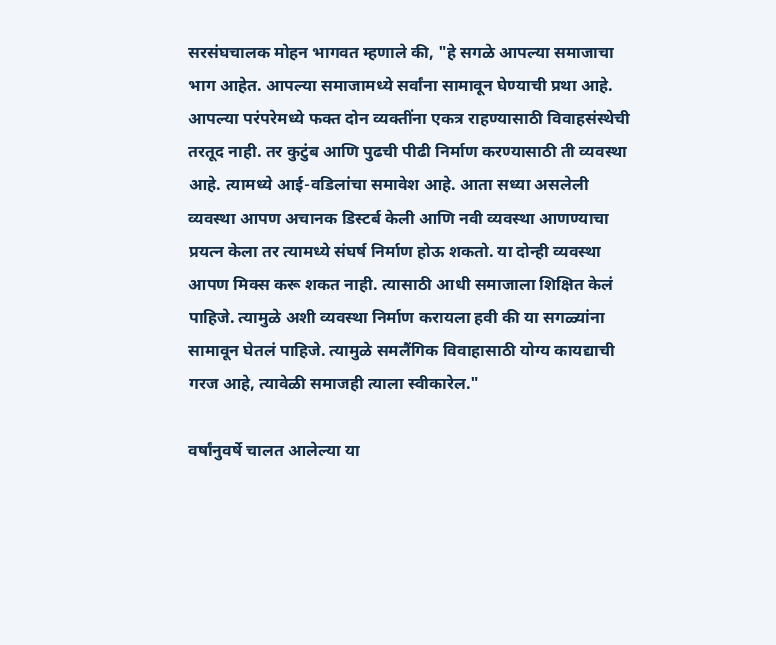सरसंघचालक मोहन भागवत म्हणाले की, "हे सगळे आपल्या समाजाचा भाग आहेत. आपल्या समाजामध्ये सर्वांना सामावून घेण्याची प्रथा आहे. आपल्या परंपरेमध्ये फक्त दोन व्यक्तींना एकत्र राहण्यासाठी विवाहसंस्थेची तरतूद नाही. तर कुटुंब आणि पुढची पीढी निर्माण करण्यासाठी ती व्यवस्था आहे. त्यामध्ये आई-वडिलांचा समावेश आहे. आता सध्या असलेली व्यवस्था आपण अचानक डिस्टर्ब केली आणि नवी व्यवस्था आणण्याचा प्रयत्न केला तर त्यामध्ये संघर्ष निर्माण होऊ शकतो. या दोन्ही व्यवस्था आपण मिक्स करू शकत नाही. त्यासाठी आधी समाजाला शिक्षित केलं पाहिजे. त्यामुळे अशी व्यवस्था निर्माण करायला हवी की या सगळ्यांना सामावून घेतलं पाहिजे. त्यामुळे समलैंगिक विवाहासाठी योग्य कायद्याची गरज आहे, त्यावेळी समाजही त्याला स्वीकारेल."

वर्षांनुवर्षे चालत आलेल्या या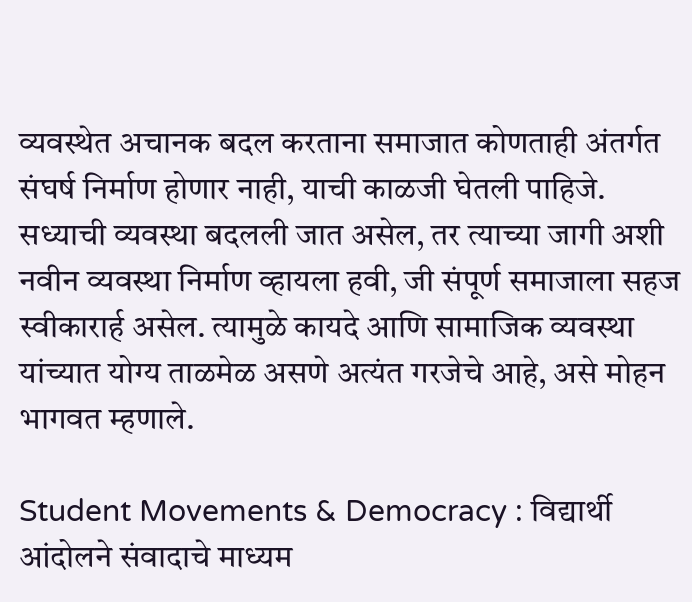व्यवस्थेत अचानक बदल करताना समाजात कोणताही अंतर्गत संघर्ष निर्माण होणार नाही, याची काळजी घेतली पाहिजे. सध्याची व्यवस्था बदलली जात असेल, तर त्याच्या जागी अशी नवीन व्यवस्था निर्माण व्हायला हवी, जी संपूर्ण समाजाला सहज स्वीकारार्ह असेल. त्यामुळे कायदे आणि सामाजिक व्यवस्था यांच्यात योग्य ताळमेळ असणे अत्यंत गरजेचे आहे, असे मोहन भागवत म्हणाले.

Student Movements & Democracy : विद्यार्थी आंदोलने संवादाचे माध्यम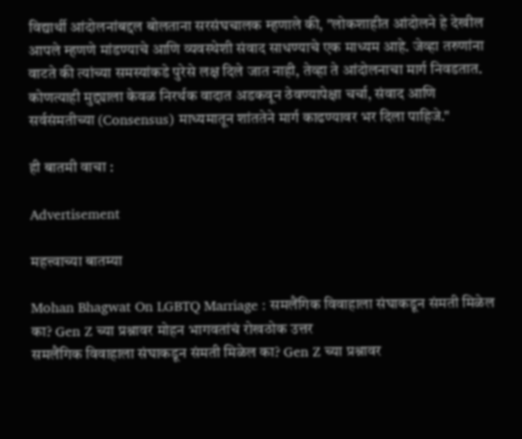विद्यार्थी आंदोलनांबद्दल बोलताना सरसंघचालक म्हणाले की, "लोकशाहीत आंदोलने हे देखील आपले म्हणणे मांडण्याचे आणि व्यवस्थेशी संवाद साधण्याचे एक माध्यम आहे. जेव्हा तरुणांना वाटते की त्यांच्या समस्यांकडे पुरेसे लक्ष दिले जात नाही, तेव्हा ते आंदोलनाचा मार्ग निवडतात. कोणत्याही मुद्द्याला केवळ निरर्थक वादात अडकवून ठेवण्यापेक्षा चर्चा, संवाद आणि सर्वसंमतीच्या (Consensus) माध्यमातून शांततेने मार्ग काढण्यावर भर दिला पाहिजे."

ही बातमी वाचा :

Advertisement

महत्त्वाच्या बातम्या

Mohan Bhagwat On LGBTQ Marriage : समलैंगिक विवाहाला संघाकडून संमती मिळेल का? Gen Z च्या प्रश्नावर मोहन भागवतांचं रोखठोक उत्तर
समलैंगिक विवाहाला संघाकडून संमती मिळेल का? Gen Z च्या प्रश्नावर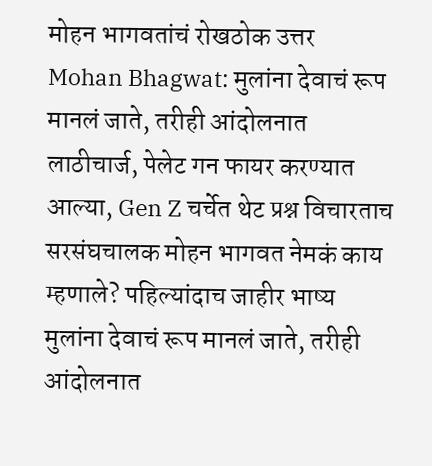मोहन भागवतांचं रोखठोक उत्तर
Mohan Bhagwat: मुलांना देवाचं रूप मानलं जाते, तरीही आंदोलनात लाठीचार्ज, पेलेट गन फायर करण्यात आल्या, Gen Z चर्चेत थेट प्रश्न विचारताच सरसंघचालक मोहन भागवत नेमकं काय म्हणाले? पहिल्यांदाच जाहीर भाष्य
मुलांना देवाचं रूप मानलं जाते, तरीही आंदोलनात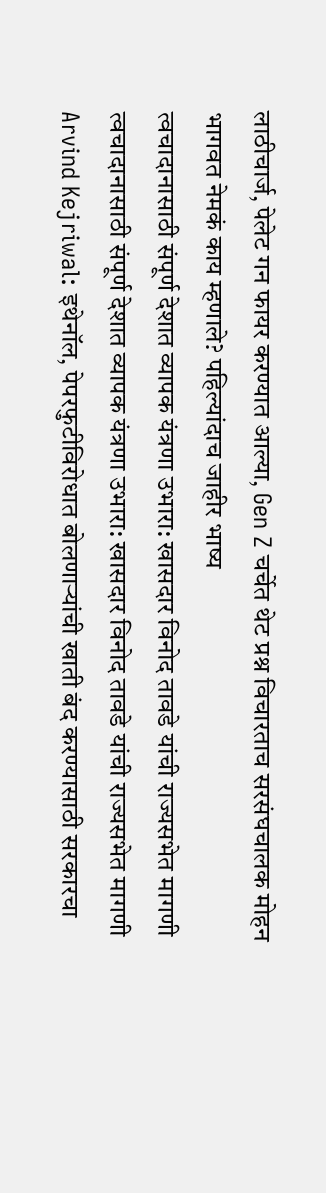लाठीचार्ज, पेलेट गन फायर करण्यात आल्या, Gen Z चर्चेत थेट प्रश्न विचारताच सरसंघचालक मोहन भागवत नेमकं काय म्हणाले? पहिल्यांदाच जाहीर भाष्य
त्वचादानासाठी संपूर्ण देशात व्यापक यंत्रणा उभारा: खासदार विनोद तावडे यांची राज्यसभेत मागणी
त्वचादानासाठी संपूर्ण देशात व्यापक यंत्रणा उभारा: खासदार विनोद तावडे यांची राज्यसभेत मागणी
Arvind Kejriwal: इथेनॉल, पेपरफुटीविरोधात बोलणाऱ्यांची खाती बंद करण्यासाठी सरकारचा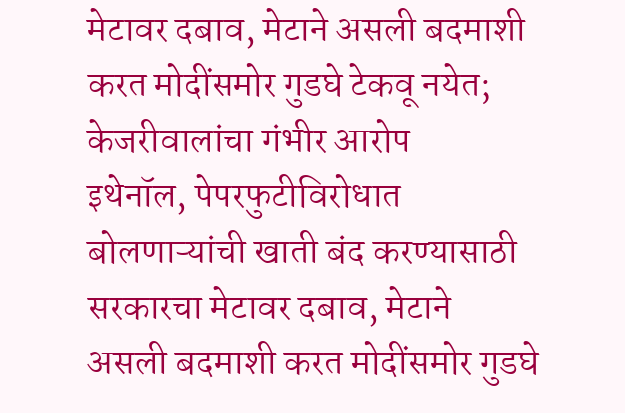मेटावर दबाव, मेटाने असली बदमाशी करत मोदींसमोर गुडघे टेकवू नयेत; केजरीवालांचा गंभीर आरोप
इथेनॉल, पेपरफुटीविरोधात बोलणाऱ्यांची खाती बंद करण्यासाठी सरकारचा मेटावर दबाव, मेटाने असली बदमाशी करत मोदींसमोर गुडघे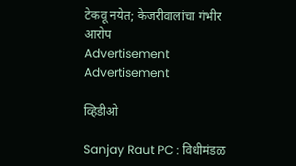टेकवू नयेत; केजरीवालांचा गंभीर आरोप
Advertisement
Advertisement

व्हिडीओ

Sanjay Raut PC : विधीमंडळ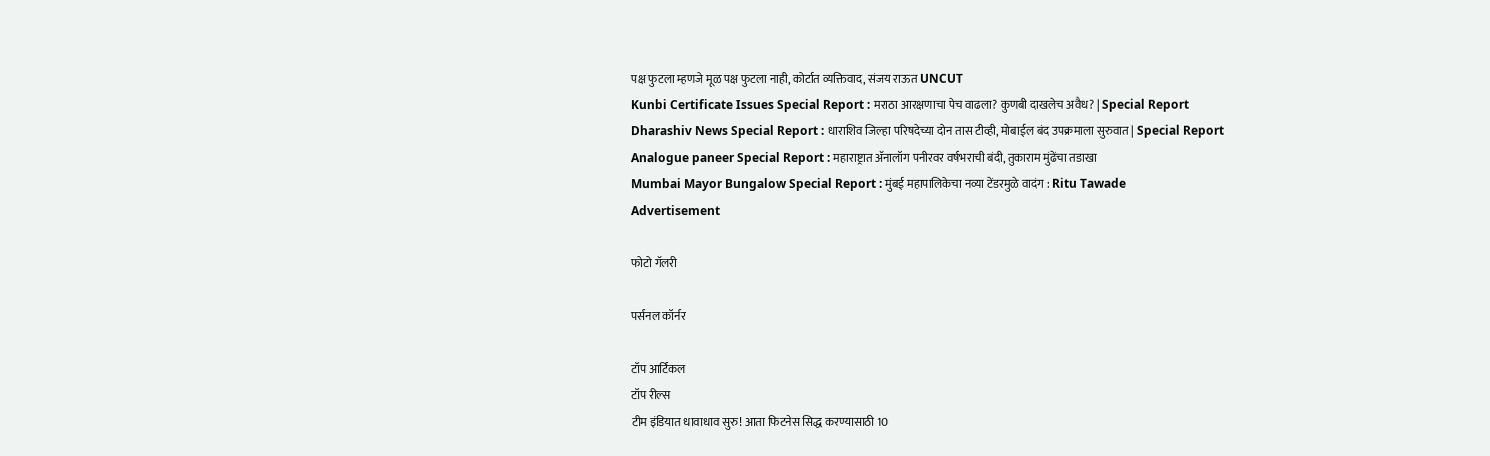पक्ष फुटला म्हणजे मूळ पक्ष फुटला नाही, कोर्टात व्यक्तिवाद, संजय राऊत UNCUT
Kunbi Certificate Issues Special Report : मराठा आरक्षणाचा पेच वाढला? कुणबी दाखलेच अवैध? | Special Report
Dharashiv News Special Report : धाराशिव जिल्हा परिषदेच्या दोन तास टीव्ही, मोबाईल बंद उपक्रमाला सुरुवात | Special Report
Analogue paneer Special Report : महाराष्ट्रात ॲनालॉग पनीरवर वर्षभराची बंदी, तुकाराम मुंढेंचा तडाखा
Mumbai Mayor Bungalow Special Report : मुंबई महापालिकेचा नव्या टेंडरमुळे वादंग : Ritu Tawade
Advertisement

फोटो गॅलरी

पर्सनल कॉर्नर

टॉप आर्टिकल
टॉप रील्स
टीम इंडियात धावाधाव सुरु! आता फिटनेस सिद्ध करण्यासाठी 10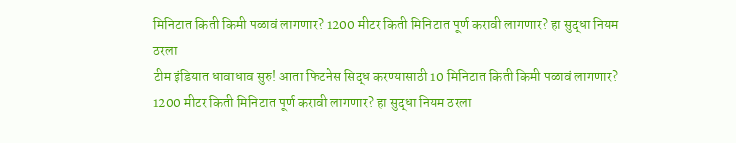मिनिटात किती किमी पळावं लागणार? 1200 मीटर किती मिनिटात पूर्ण करावी लागणार? हा सुद्धा नियम ठरला
टीम इंडियात धावाधाव सुरु! आता फिटनेस सिद्ध करण्यासाठी 10 मिनिटात किती किमी पळावं लागणार? 1200 मीटर किती मिनिटात पूर्ण करावी लागणार? हा सुद्धा नियम ठरला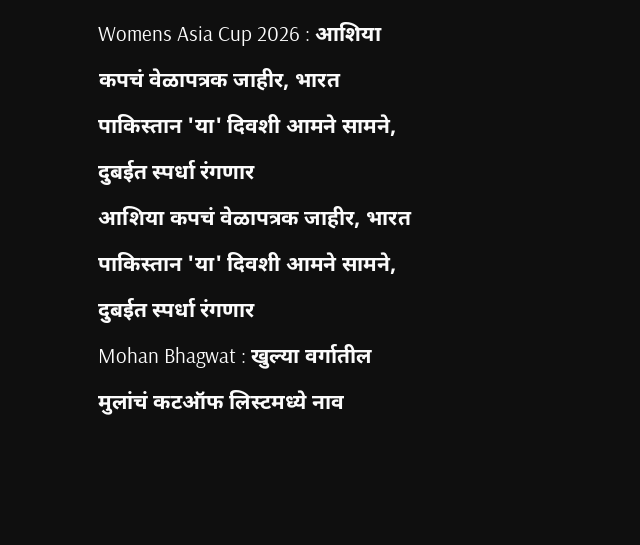Womens Asia Cup 2026 : आशिया कपचं वेळापत्रक जाहीर, भारत पाकिस्तान 'या' दिवशी आमने सामने, दुबईत स्पर्धा रंगणार
आशिया कपचं वेळापत्रक जाहीर, भारत पाकिस्तान 'या' दिवशी आमने सामने, दुबईत स्पर्धा रंगणार
Mohan Bhagwat : खुल्या वर्गातील मुलांचं कटऑफ लिस्टमध्ये नाव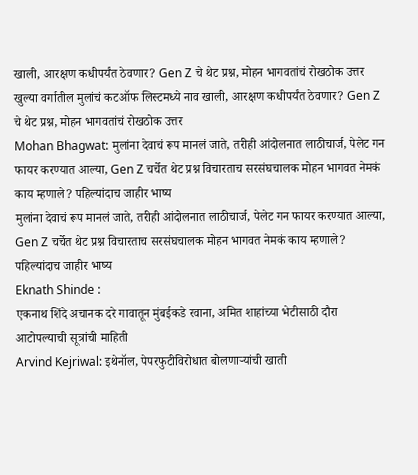खाली, आरक्षण कधीपर्यंत ठेवणार? Gen Z चे थेट प्रश्न, मोहन भागवतांचं रोखठोक उत्तर
खुल्या वर्गातील मुलांचं कटऑफ लिस्टमध्ये नाव खाली, आरक्षण कधीपर्यंत ठेवणार? Gen Z चे थेट प्रश्न, मोहन भागवतांचं रोखठोक उत्तर
Mohan Bhagwat: मुलांना देवाचं रूप मानलं जाते, तरीही आंदोलनात लाठीचार्ज, पेलेट गन फायर करण्यात आल्या, Gen Z चर्चेत थेट प्रश्न विचारताच सरसंघचालक मोहन भागवत नेमकं काय म्हणाले? पहिल्यांदाच जाहीर भाष्य
मुलांना देवाचं रूप मानलं जाते, तरीही आंदोलनात लाठीचार्ज, पेलेट गन फायर करण्यात आल्या, Gen Z चर्चेत थेट प्रश्न विचारताच सरसंघचालक मोहन भागवत नेमकं काय म्हणाले? पहिल्यांदाच जाहीर भाष्य
Eknath Shinde :
एकनाथ शिंदे अचानक दरे गावातून मुंबईकडे रवाना, अमित शाहांच्या भेटीसाठी दौरा आटोपल्याची सूत्रांची माहिती
Arvind Kejriwal: इथेनॉल, पेपरफुटीविरोधात बोलणाऱ्यांची खाती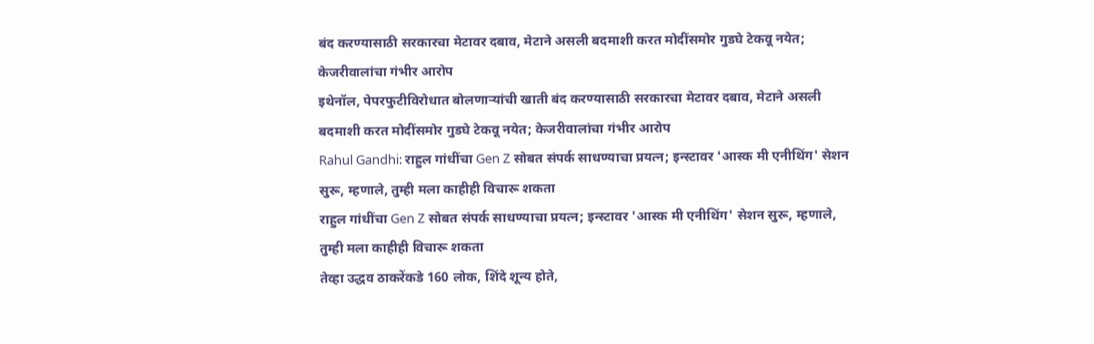बंद करण्यासाठी सरकारचा मेटावर दबाव, मेटाने असली बदमाशी करत मोदींसमोर गुडघे टेकवू नयेत; केजरीवालांचा गंभीर आरोप
इथेनॉल, पेपरफुटीविरोधात बोलणाऱ्यांची खाती बंद करण्यासाठी सरकारचा मेटावर दबाव, मेटाने असली बदमाशी करत मोदींसमोर गुडघे टेकवू नयेत; केजरीवालांचा गंभीर आरोप
Rahul Gandhi: राहुल गांधींचा Gen Z सोबत संपर्क साधण्याचा प्रयत्न; इन्स्टावर 'आस्क मी एनीथिंग' सेशन सुरू, म्हणाले, तुम्ही मला काहीही विचारू शकता
राहुल गांधींचा Gen Z सोबत संपर्क साधण्याचा प्रयत्न; इन्स्टावर 'आस्क मी एनीथिंग' सेशन सुरू, म्हणाले, तुम्ही मला काहीही विचारू शकता
तेव्हा उद्धव ठाकरेंकडे 160 लोक, शिंदे शून्य होते,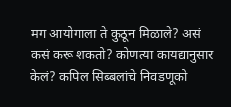मग आयोगाला ते कुठून मिळाले? असं कसं करू शकतो? कोणत्या कायद्यानुसार केलं? कपिल सिब्बलांचे निवडणूको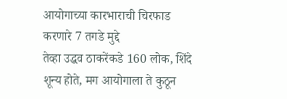आयोगाच्या कारभाराची चिरफाड करणारे 7 तगडे मुद्दे
तेव्हा उद्धव ठाकरेंकडे 160 लोक, शिंदे शून्य होते, मग आयोगाला ते कुठून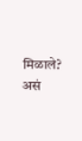मिळाले? असं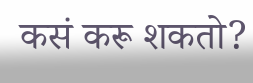कसं करू शकतो?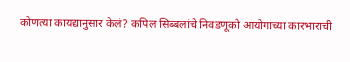कोणत्या कायद्यानुसार केलं? कपिल सिब्बलांचे निवडणूको आयोगाच्या कारभाराची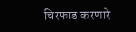चिरफाड करणारे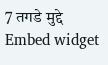7 तगडे मुद्दे
Embed widget